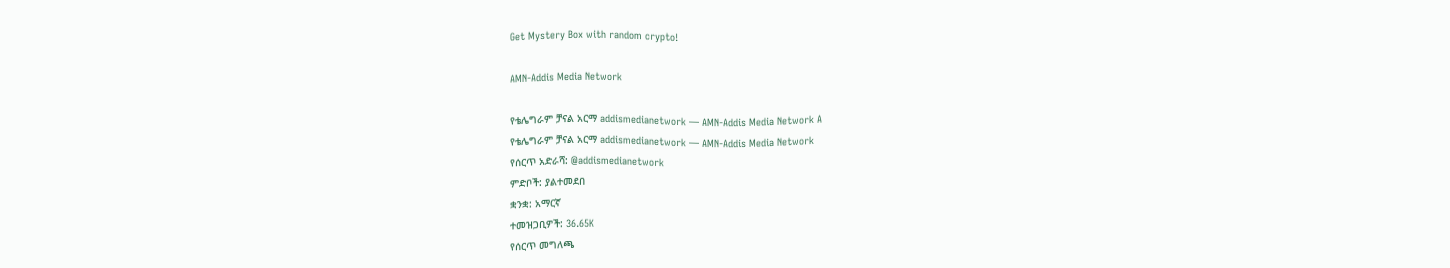Get Mystery Box with random crypto!

AMN-Addis Media Network

የቴሌግራም ቻናል አርማ addismedianetwork — AMN-Addis Media Network A
የቴሌግራም ቻናል አርማ addismedianetwork — AMN-Addis Media Network
የሰርጥ አድራሻ: @addismedianetwork
ምድቦች: ያልተመደበ
ቋንቋ: አማርኛ
ተመዝጋቢዎች: 36.65K
የሰርጥ መግለጫ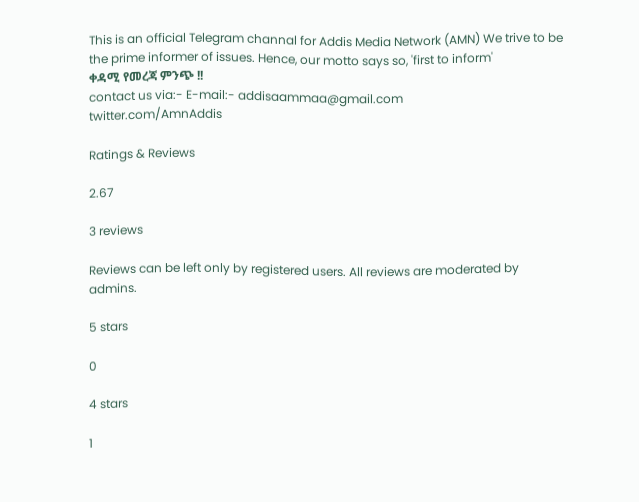This is an official Telegram channal for Addis Media Network (AMN) We trive to be the prime informer of issues. Hence, our motto says so, 'first to inform'
ቀዳሚ የመረጃ ምንጭ !!
contact us via:- E-mail:- addisaammaa@gmail.com
twitter.com/AmnAddis

Ratings & Reviews

2.67

3 reviews

Reviews can be left only by registered users. All reviews are moderated by admins.

5 stars

0

4 stars

1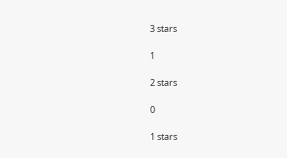3 stars

1

2 stars

0

1 stars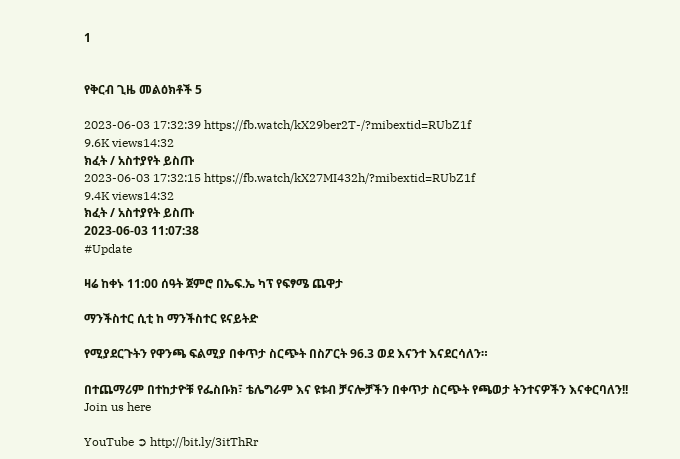1


የቅርብ ጊዜ መልዕክቶች 5

2023-06-03 17:32:39 https://fb.watch/kX29ber2T-/?mibextid=RUbZ1f
9.6K views14:32
ክፈት / አስተያየት ይስጡ
2023-06-03 17:32:15 https://fb.watch/kX27MI432h/?mibextid=RUbZ1f
9.4K views14:32
ክፈት / አስተያየት ይስጡ
2023-06-03 11:07:38
#Update

ዛሬ ከቀኑ 11:00 ሰዓት ጀምሮ በኤፍ.ኤ ካፕ የፍፃሜ ጨዋታ

ማንችስተር ሲቲ ከ ማንችስተር ዩናይትድ

የሚያደርጉትን የዋንጫ ፍልሚያ በቀጥታ ስርጭት በስፖርት 96.3 ወደ እናንተ እናደርሳለን።

በተጨማሪም በተከታዮቹ የፌስቡክ፣ ቴሌግራም እና ዩቱብ ቻናሎቻችን በቀጥታ ስርጭት የጫወታ ትንተናዎችን እናቀርባለን!!
Join us here

YouTube ➲ http://bit.ly/3itThRr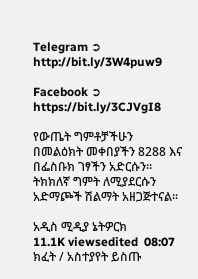Telegram ➲ http://bit.ly/3W4puw9

Facebook ➲ https://bit.ly/3CJVgI8

የውጤት ግምቶቻችሁን በመልዕክት መቀበያችን 8288 እና በፌስቡክ ገፃችን አድርሱን።
ትክክለኛ ግምት ለሚያደርሱን አድማጮች ሽልማት አዘጋጅተናል።

አዲስ ሚዲያ ኔትዎርክ
11.1K viewsedited  08:07
ክፈት / አስተያየት ይስጡ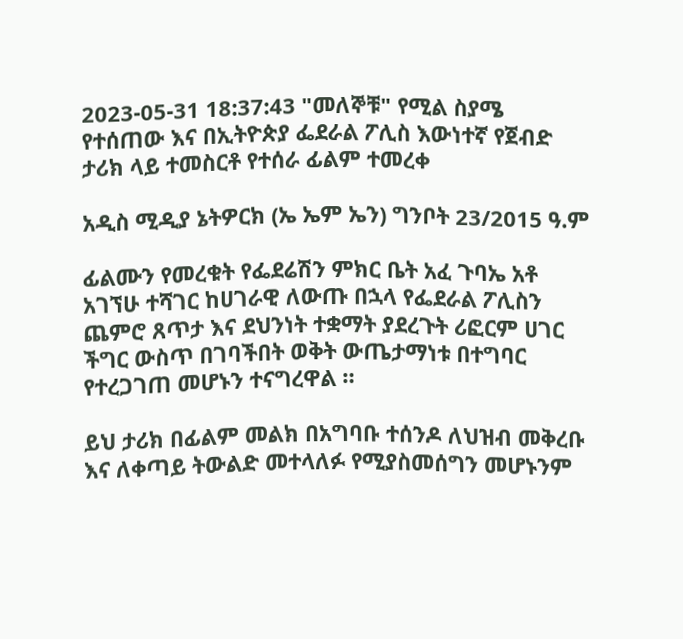2023-05-31 18:37:43 "መለኞቹ" የሚል ስያሜ የተሰጠው እና በኢትዮጵያ ፌደራል ፖሊስ እውነተኛ የጀብድ ታሪክ ላይ ተመስርቶ የተሰራ ፊልም ተመረቀ

አዲስ ሚዲያ ኔትዎርክ (ኤ ኤም ኤን) ግንቦት 23/2015 ዓ.ም

ፊልሙን የመረቁት የፌደሬሽን ምክር ቤት አፈ ጉባኤ አቶ አገኘሁ ተሻገር ከሀገራዊ ለውጡ በኋላ የፌደራል ፖሊስን ጨምሮ ጸጥታ እና ደህንነት ተቋማት ያደረጉት ሪፎርም ሀገር ችግር ውስጥ በገባችበት ወቅት ውጤታማነቱ በተግባር የተረጋገጠ መሆኑን ተናግረዋል ።

ይህ ታሪክ በፊልም መልክ በአግባቡ ተሰንዶ ለህዝብ መቅረቡ እና ለቀጣይ ትውልድ መተላለፉ የሚያስመሰግን መሆኑንም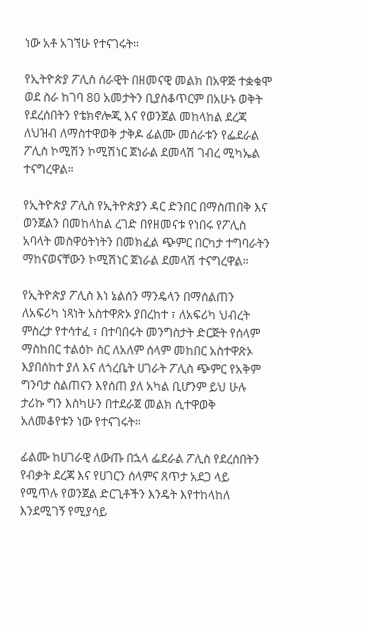ነው አቶ አገኘሁ የተናገሩት።

የኢትዮጵያ ፖሊስ ሰራዊት በዘመናዊ መልክ በአዋጅ ተቋቁሞ ወደ ስራ ከገባ 80 አመታትን ቢያስቆጥርም በአሁኑ ወቅት የደረሰበትን የቴክኖሎጂ እና የወንጀል መከላከል ደረጃ ለህዝብ ለማስተዋወቅ ታቅዶ ፊልሙ መሰራቱን የፌደራል ፖሊስ ኮሚሽን ኮሚሽነር ጀነራል ደመላሽ ገብረ ሚካኤል ተናግረዋል።

የኢትዮጵያ ፖሊስ የኢትዮጵያን ዳር ድንበር በማስጠበቅ እና ወንጀልን በመከላከል ረገድ በየዘመናቱ የነበሩ የፖሊስ አባላት መስዋዕትነትን በመክፈል ጭምር በርካታ ተግባራትን ማከናወናቸውን ኮሚሽነር ጀነራል ደመላሽ ተናግረዋል።

የኢትዮጵያ ፖሊስ እነ ኔልሰን ማንዴላን በማሰልጠን ለአፍሪካ ነጻነት አስተዋጽኦ ያበረከተ ፣ ለአፍሪካ ህብረት ምስረታ የተሳተፈ ፣ በተባበሩት መንግስታት ድርጅት የሰላም ማስከበር ተልዕኮ ስር ለአለም ሰላም መከበር አስተዋጽኦ እያበሰከተ ያለ እና ለጎረቤት ሀገራት ፖሊስ ጭምር የአቅም ግንባታ ስልጠናን እየሰጠ ያለ አካል ቢሆንም ይህ ሁሉ ታሪኩ ግን እስካሁን በተደራጀ መልክ ሲተዋወቅ አለመቆየቱን ነው የተናገሩት።

ፊልሙ ከሀገራዊ ለውጡ በኋላ ፌደራል ፖሊስ የደረሰበትን የብቃት ደረጃ እና የሀገርን ሰላምና ጸጥታ አደጋ ላይ የሚጥሉ የወንጀል ድርጊቶችን እንዴት እየተከላከለ እንደሚገኝ የሚያሳይ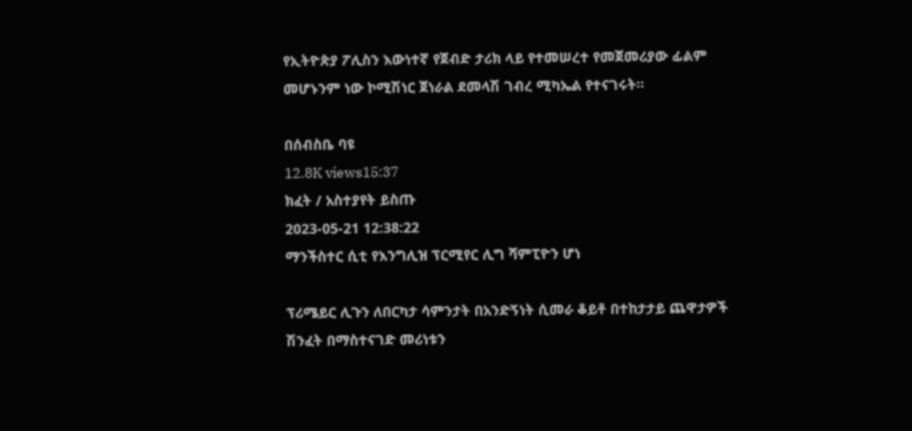የኢትዮጵያ ፖሊስን እውነተኛ የጀብድ ታሪክ ላይ የተመሠረተ የመጀመሪያው ፊልም መሆኑንም ነው ኮሚሽነር ጀነራል ደመላሽ ገብረ ሚካኤል የተናገሩት።

በሰብስቤ ባዩ
12.8K views15:37
ክፈት / አስተያየት ይስጡ
2023-05-21 12:38:22
ማንችስተር ሲቲ የእንግሊዝ ፕርሚየር ሊግ ሻምፒዮን ሆነ

ፕሪሜይር ሊጉን ለበርካታ ሳምንታት በአንድኝነት ሲመራ ቆይቶ በተከታታይ ጨዋታዎች ሽንፈት በማስተናገድ መሪነቱን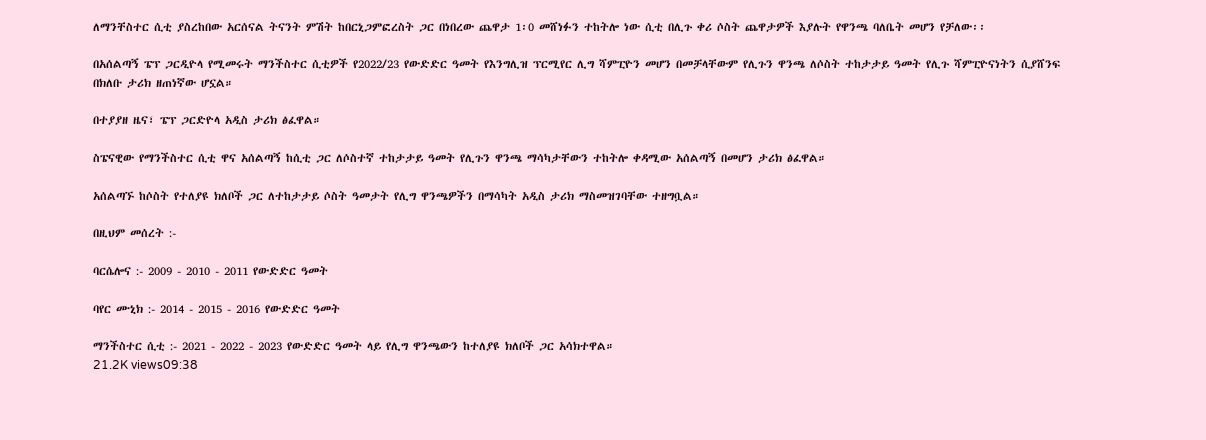ለማንቸስተር ሲቲ ያስረከበው አርሰናል ትናንት ምሽት ከበርኒጋምፎረስት ጋር በነበረው ጨዋታ 1፡0 መሸነፉን ተከትሎ ነው ሲቲ በሊጉ ቀሪ ሶስት ጨዋታዎች እያሉት የዋንጫ ባለቤት መሆን የቻለው፡፡

በአሰልጣኝ ፔፕ ጋርዲዮላ የሚመሩት ማንችስተር ሲቲዎች የ2022/23 የውድድር ዓመት የእንግሊዝ ፕርሚየር ሊግ ሻምፒዮን መሆን በመቻላቸውም የሊጉን ዋንጫ ለሶስት ተከታታይ ዓመት የሊጉ ሻምፒዮናነትን ሲያሸንፍ በክለቡ ታሪክ ዘጠነኛው ሆኗል።

በተያያዘ ዜና፣ ፔፕ ጋርድዮላ አዲስ ታሪክ ፅፈዋል።

ስፔናዊው የማንችስተር ሲቲ ዋና አሰልጣኝ ከሲቲ ጋር ለሶስተኛ ተከታታይ ዓመት የሊጉን ዋንጫ ማሳካታቸውን ተከትሎ ቀዳሚው አሰልጣኝ በመሆን ታሪክ ፅፈዋል።

አሰልጣኙ ከሶስት የተለያዩ ክለቦች ጋር ለተከታታይ ሶስት ዓመታት የሊግ ዋንጫዎችን በማሳካት አዲስ ታሪክ ማስመዝገባቸው ተዘግቧል።

በዚህም መሰረት :-

ባርሴሎና :- 2009 - 2010 - 2011 የውድድር ዓመት

ባየር ሙኒክ :- 2014 - 2015 - 2016 የውድድር ዓመት

ማንችስተር ሲቲ :- 2021 - 2022 - 2023 የውድድር ዓመት ላይ የሊግ ዋንጫውን ከተለያዩ ክለቦች ጋር አሳክተዋል።
21.2K views09:38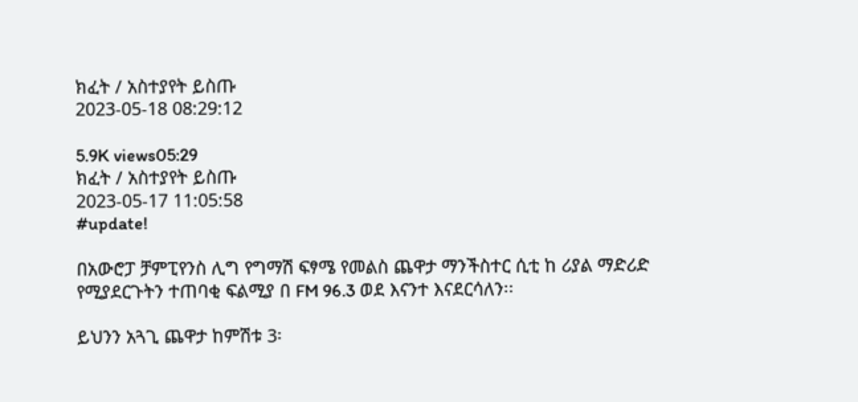ክፈት / አስተያየት ይስጡ
2023-05-18 08:29:12

5.9K views05:29
ክፈት / አስተያየት ይስጡ
2023-05-17 11:05:58
#update!

በአውሮፓ ቻምፒየንስ ሊግ የግማሽ ፍፃሜ የመልስ ጨዋታ ማንችስተር ሲቲ ከ ሪያል ማድሪድ የሚያደርጉትን ተጠባቂ ፍልሚያ በ FM 96.3 ወደ እናንተ እናደርሳለን፡፡

ይህንን አጓጊ ጨዋታ ከምሽቱ 3፡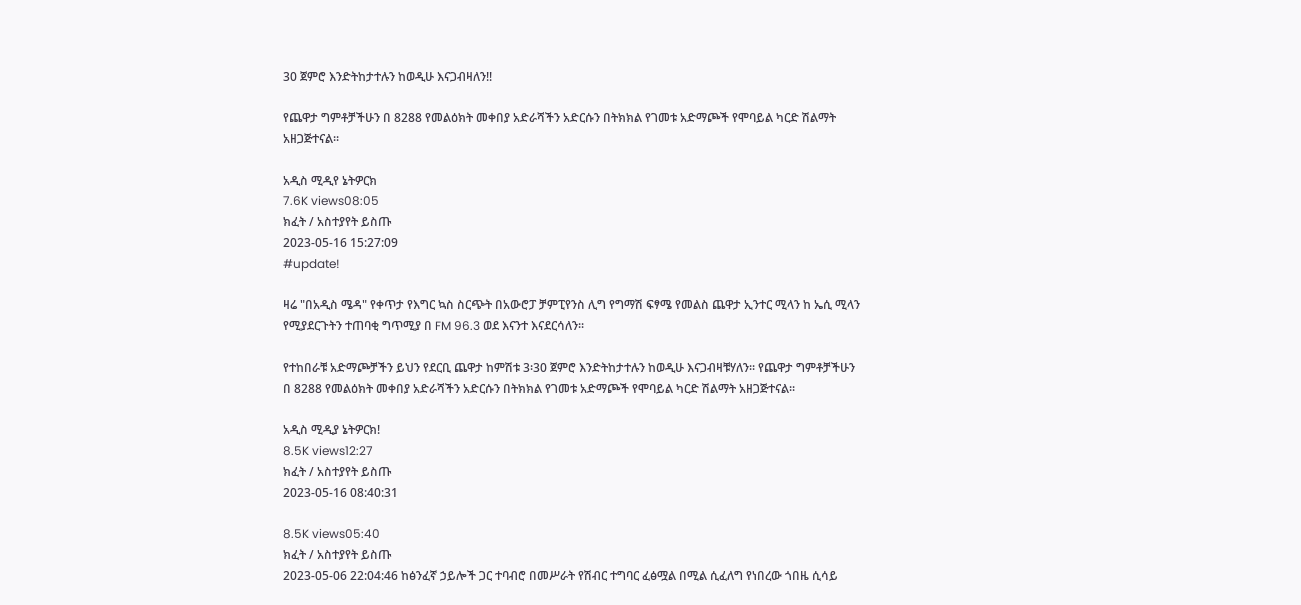30 ጀምሮ እንድትከታተሉን ከወዲሁ እናጋብዛለን!!

የጨዋታ ግምቶቻችሁን በ 8288 የመልዕክት መቀበያ አድራሻችን አድርሱን በትክክል የገመቱ አድማጮች የሞባይል ካርድ ሽልማት አዘጋጅተናል፡፡

አዲስ ሚዲየ ኔትዎርክ
7.6K views08:05
ክፈት / አስተያየት ይስጡ
2023-05-16 15:27:09
#update!

ዛሬ "በአዲስ ሜዳ" የቀጥታ የእግር ኳስ ስርጭት በአውሮፓ ቻምፒየንስ ሊግ የግማሽ ፍፃሜ የመልስ ጨዋታ ኢንተር ሚላን ከ ኤሲ ሚላን የሚያደርጉትን ተጠባቂ ግጥሚያ በ FM 96.3 ወደ እናንተ እናደርሳለን፡፡

የተከበራቹ አድማጮቻችን ይህን የደርቢ ጨዋታ ከምሽቱ 3፡30 ጀምሮ እንድትከታተሉን ከወዲሁ እናጋብዛቹሃለን፡፡ የጨዋታ ግምቶቻችሁን በ 8288 የመልዕክት መቀበያ አድራሻችን አድርሱን በትክክል የገመቱ አድማጮች የሞባይል ካርድ ሽልማት አዘጋጅተናል፡፡

አዲስ ሚዲያ ኔትዎርክ!
8.5K views12:27
ክፈት / አስተያየት ይስጡ
2023-05-16 08:40:31

8.5K views05:40
ክፈት / አስተያየት ይስጡ
2023-05-06 22:04:46 ከፅንፈኛ ኃይሎች ጋር ተባብሮ በመሥራት የሽብር ተግባር ፈፅሟል በሚል ሲፈለግ የነበረው ጎበዜ ሲሳይ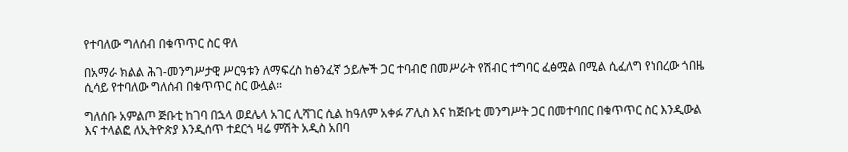የተባለው ግለሰብ በቁጥጥር ስር ዋለ

በአማራ ክልል ሕገ-መንግሥታዊ ሥርዓቱን ለማፍረስ ከፅንፈኛ ኃይሎች ጋር ተባብሮ በመሥራት የሽብር ተግባር ፈፅሟል በሚል ሲፈለግ የነበረው ጎበዜ ሲሳይ የተባለው ግለሰብ በቁጥጥር ስር ውሏል።

ግለሰቡ አምልጦ ጅቡቲ ከገባ በኋላ ወደሌላ አገር ሊሻገር ሲል ከዓለም አቀፉ ፖሊስ እና ከጅቡቲ መንግሥት ጋር በመተባበር በቁጥጥር ስር እንዲውል እና ተላልፎ ለኢትዮጵያ እንዲሰጥ ተደርጎ ዛሬ ምሽት አዲስ አበባ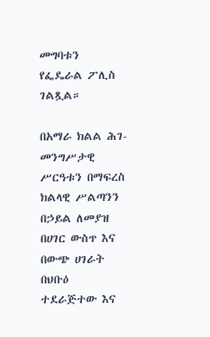መግባቱን የፌዴራል ፖሊስ ገልጿል።

በአማራ ክልል ሕገ-መንግሥታዊ ሥርዓቱን በማፍረስ ክልላዊ ሥልጣንን በኃይል ለመያዝ በሀገር ውስጥ እና በውጭ ሀገራት በህቡዕ ተደራጅተው እና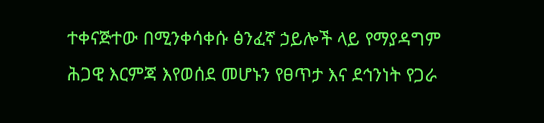ተቀናጅተው በሚንቀሳቀሱ ፅንፈኛ ኃይሎች ላይ የማያዳግም ሕጋዊ እርምጃ እየወሰደ መሆኑን የፀጥታ እና ደኅንነት የጋራ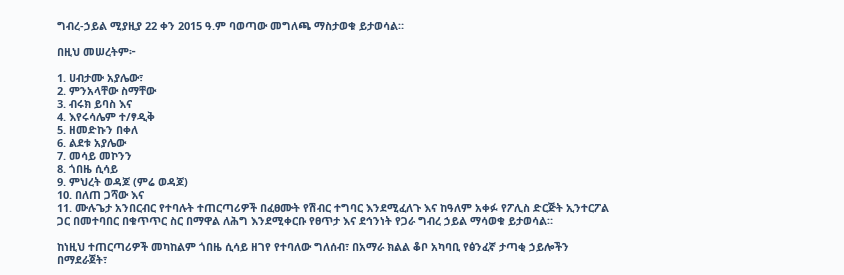ግብረ-ኃይል ሚያዚያ 22 ቀን 2015 ዓ.ም ባወጣው መግለጫ ማስታወቁ ይታወሳል።

በዚህ መሠረትም፦

1. ሀብታሙ አያሌው፣
2. ምንአላቸው ስማቸው
3. ብሩክ ይባስ እና
4. እየሩሳሌም ተ/ፃዲቅ
5. ዘመድኩን በቀለ
6. ልደቱ አያሌው
7. መሳይ መኮንን
8. ጎበዜ ሲሳይ
9. ምህረት ወዳጆ (ምሬ ወዳጆ)
10. በለጠ ጋሻው እና
11. ሙሉጌታ አንበርብር የተባሉት ተጠርጣሪዎች በፈፀሙት የሽብር ተግባር እንደሚፈለጉ እና ከዓለም አቀፉ የፖሊስ ድርጅት ኢንተርፖል ጋር በመተባበር በቁጥጥር ስር በማዋል ለሕግ እንደሚቀርቡ የፀጥታ እና ደኅንነት የጋራ ግብረ ኃይል ማሳወቁ ይታወሳል።

ከነዚህ ተጠርጣሪዎች መካከልም ጎበዜ ሲሳይ ዘገየ የተባለው ግለሰብ፣ በአማራ ክልል ቆቦ አካባቢ የፅንፈኛ ታጣቂ ኃይሎችን በማደራጀት፣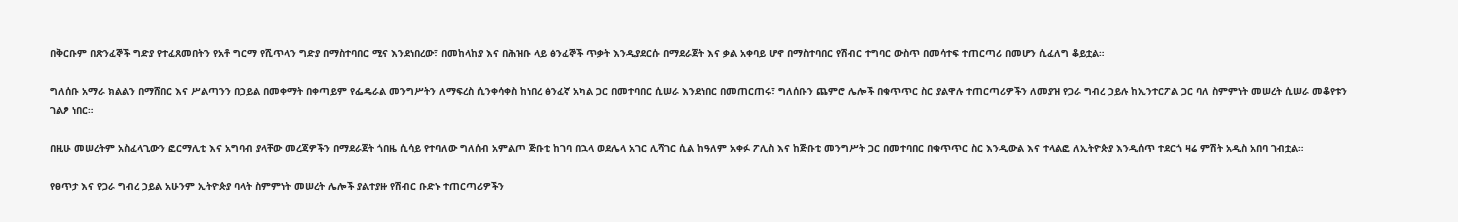በቅርቡም በጽንፈኞች ግድያ የተፈጸመበትን የአቶ ግርማ የሺጥላን ግድያ በማስተባበር ሚና እንደነበረው፣ በመከላከያ እና በሕዝቡ ላይ ፅንፈኞች ጥቃት እንዲያደርሱ በማደራጀት እና ቃል አቀባይ ሆኖ በማስተባበር የሽብር ተግባር ውስጥ በመሳተፍ ተጠርጣሪ በመሆን ሲፈለግ ቆይቷል።

ግለሰቡ አማራ ክልልን በማሸበር እና ሥልጣንን በኃይል በመቀማት በቀጣይም የፌዴራል መንግሥትን ለማፍረስ ሲንቀሳቀስ ከነበረ ፅንፈኛ አካል ጋር በመተባበር ሲሠራ እንደነበር በመጠርጠሩ፣ ግለሰቡን ጨምሮ ሌሎች በቁጥጥር ስር ያልዋሉ ተጠርጣሪዎችን ለመያዝ የጋራ ግብረ ኃይሉ ከኢንተርፖል ጋር ባለ ስምምነት መሠረት ሲሠራ መቆየቱን ገልፆ ነበር።

በዚሁ መሠረትም አስፈላጊውን ፎርማሊቲ እና አግባብ ያላቸው መረጃዎችን በማደራጀት ጎበዜ ሲሳይ የተባለው ግለሰብ አምልጦ ጅቡቲ ከገባ በኋላ ወደሌላ አገር ሊሻገር ሲል ከዓለም አቀፉ ፖሊስ እና ከጅቡቲ መንግሥት ጋር በመተባበር በቁጥጥር ስር እንዲውል እና ተላልፎ ለኢትዮጵያ እንዲሰጥ ተደርጎ ዛሬ ምሽት አዲስ አበባ ገብቷል።

የፀጥታ እና የጋራ ግብረ ኃይል አሁንም ኢትዮጵያ ባላት ስምምነት መሠረት ሌሎች ያልተያዙ የሽብር ቡድኑ ተጠርጣሪዎችን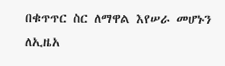በቁጥጥር ስር ለማዋል እየሠራ መሆኑን ለኢዜአ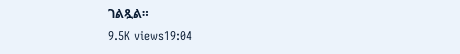ገልጿል።
9.5K views19:04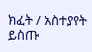ክፈት / አስተያየት ይስጡ